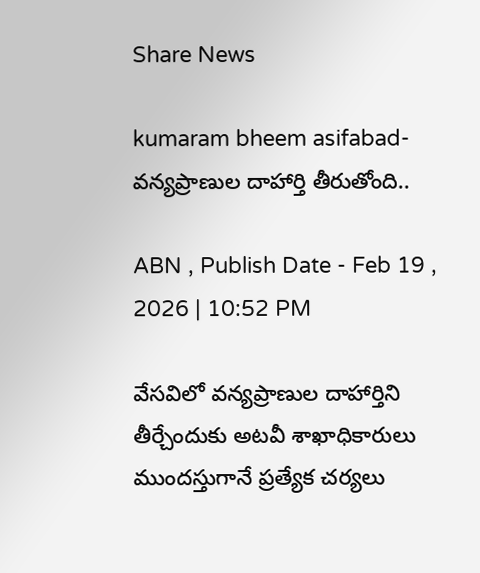Share News

kumaram bheem asifabad- వన్యప్రాణుల దాహార్తి తీరుతోంది..

ABN , Publish Date - Feb 19 , 2026 | 10:52 PM

వేసవిలో వన్యప్రాణుల దాహార్తిని తీర్చేందుకు అటవీ శాఖాధికారులు ముందస్తుగానే ప్రత్యేక చర్యలు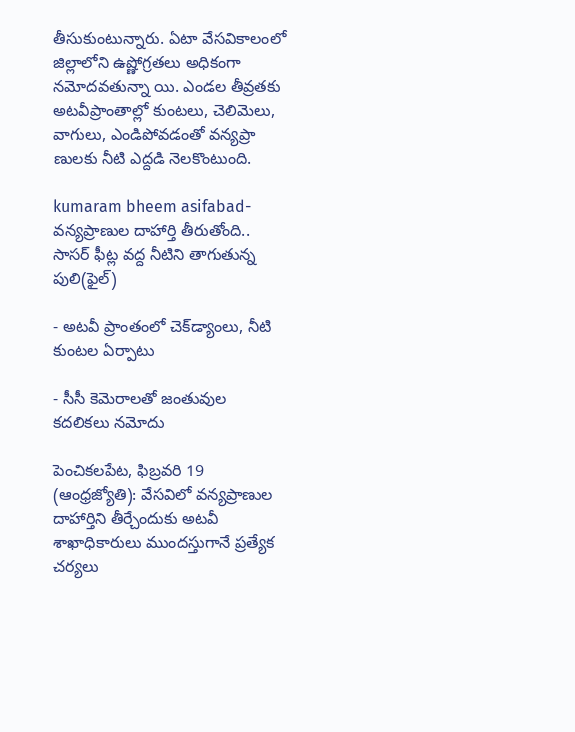తీసుకుంటున్నారు. ఏటా వేసవికాలంలో జిల్లాలోని ఉష్ణోగ్రతలు అధికంగా నమోదవతున్నా యి. ఎండల తీవ్రతకు అటవీప్రాంతాల్లో కుంటలు, చెలిమెలు, వాగులు, ఎండిపోవడంతో వన్యప్రా ణులకు నీటి ఎద్దడి నెలకొంటుంది.

kumaram bheem asifabad- వన్యప్రాణుల దాహార్తి తీరుతోంది..
సాసర్‌ ఫీట్ల వద్ద నీటిని తాగుతున్న పులి(ఫైల్‌)

- అటవీ ప్రాంతంలో చెక్‌డ్యాంలు, నీటి కుంటల ఏర్పాటు

- సీసీ కెమెరాలతో జంతువుల కదలికలు నమోదు

పెంచికలపేట, ఫిబ్రవరి 19 (ఆంధ్రజ్యోతి): వేసవిలో వన్యప్రాణుల దాహార్తిని తీర్చేందుకు అటవీ శాఖాధికారులు ముందస్తుగానే ప్రత్యేక చర్యలు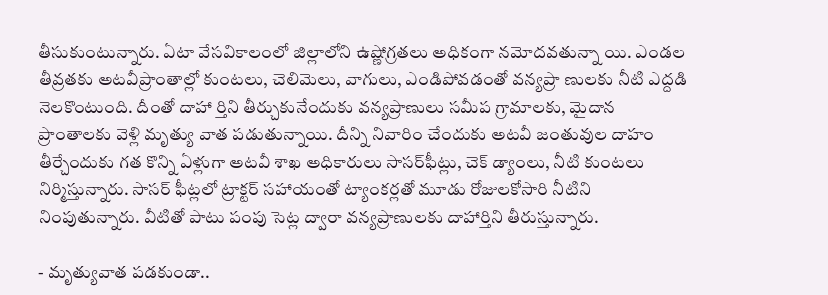తీసుకుంటున్నారు. ఏటా వేసవికాలంలో జిల్లాలోని ఉష్ణోగ్రతలు అధికంగా నమోదవతున్నా యి. ఎండల తీవ్రతకు అటవీప్రాంతాల్లో కుంటలు, చెలిమెలు, వాగులు, ఎండిపోవడంతో వన్యప్రా ణులకు నీటి ఎద్దడి నెలకొంటుంది. దీంతో దాహా ర్తిని తీర్చుకునేందుకు వన్యప్రాణులు సమీప గ్రామాలకు, మైదాన ప్రాంతాలకు వెళ్లి మృత్యు వాత పడుతున్నాయి. దీన్ని నివారిం చేందుకు అటవీ జంతువుల దాహం తీర్చేందుకు గత కొన్ని ఏళ్లుగా అటవీ శాఖ అధికారులు సాసర్‌ఫీట్లు, చెక్‌ డ్యాంలు, నీటి కుంటలు నిర్మిస్తున్నారు. సాసర్‌ ఫీట్లలో ట్రాక్టర్‌ సహాయంతో ట్యాంకర్లతో మూడు రోజులకోసారి నీటిని నింపుతున్నారు. వీటితో పాటు పంపు సెట్ల ద్వారా వన్యప్రాణులకు దాహార్తిని తీరుస్తున్నారు.

- మృత్యువాత పడకుండా..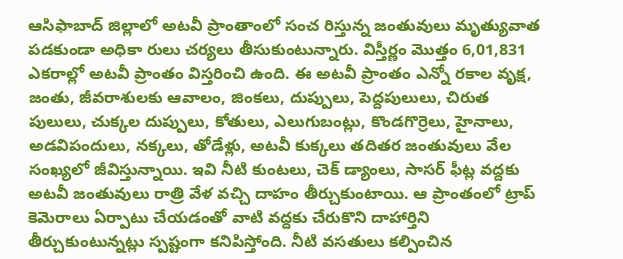ఆసిఫాబాద్‌ జిల్లాలో అటవీ ప్రాంతాంలో సంచ రిస్తున్న జంతువులు మృత్యువాత పడకుండా అధికా రులు చర్యలు తీసుకుంటున్నారు. విస్తీర్ణం మొత్తం 6,01,831 ఎకరాల్లో అటవీ ప్రాంతం విస్తరించి ఉంది. ఈ అటవీ ప్రాంతం ఎన్నో రకాల వృక్ష, జంతు, జీవరాశులకు ఆవాలం, జింకలు, దుప్పులు, పెద్దపులులు, చిరుత పులులు, చుక్కల దుప్పులు, కోతులు, ఎలుగుబంట్లు, కొండగొర్రెలు, హైనాలు, అడవిపందులు, నక్కలు, తోడేళ్లు, అటవీ కుక్కలు తదితర జంతువులు వేల సంఖ్యలో జీవిస్తున్నాయి. ఇవి నీటి కుంటలు, చెక్‌ డ్యాంలు, సాసర్‌ ఫీట్ల వద్దకు అటవీ జంతువులు రాత్రి వేళ వచ్చి దాహం తీర్చుకుంటాయి. ఆ ప్రాంతంలో ట్రాప్‌ కెమెరాలు ఏర్పాటు చేయడంతో వాటి వద్దకు చేరుకొని దాహార్తిని తీర్చుకుంటున్నట్లు స్పష్టంగా కనిపిస్తోంది. నీటి వసతులు కల్పించిన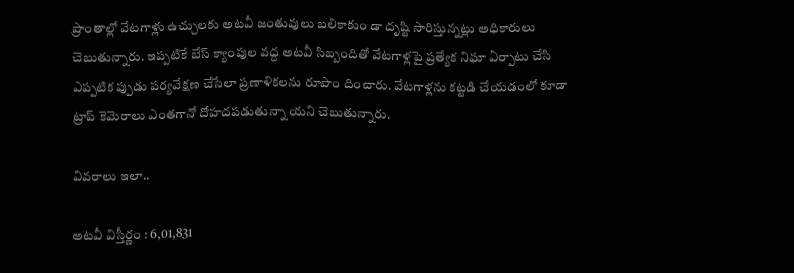ప్రాంతాల్లో వేటగాళ్లు ఉచ్చులకు అటవీ జంతువులు బలికాకుం డా దృష్టి సారిస్తున్నట్లు అధికారులు చెబుతున్నారు. ఇప్పటికే బేస్‌ క్యాంపుల వద్ద అటవీ సిబ్బందితో వేటగాళ్లపై ప్రత్యేక నిఘా ఏర్పాటు చేసి ఎప్పటిక ప్పుడు పర్యవేక్షణ చేసేలా ప్రణాళికలను రూపొం దించారు. వేటగాళ్లను కట్టడి చేయడంలో కూడా ట్రాప్‌ కెమెరాలు ఎంతగానో దోహదపడుతున్నా యని చెబుతున్నారు.

వివరాలు ఇలా..

అటవీ విస్తీర్ణం : 6,01,831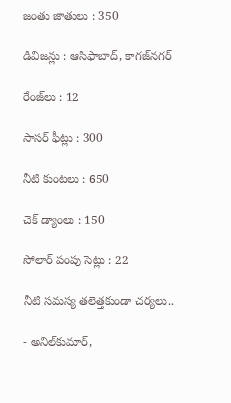జంతు జాతులు : 350

డివిజన్లు : ఆసిఫాబాద్‌, కాగజ్‌నగర్‌

రేంజ్‌లు : 12

సాసర్‌ ఫీట్లు : 300

నీటి కుంటలు : 650

చెక్‌ డ్యాంలు : 150

సోలార్‌ పంపు సెట్లు : 22

నీటి సమస్య తలెత్తకుండా చర్యలు..

- అనిల్‌కుమార్‌,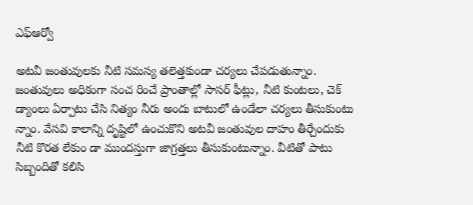ఎఫ్‌ఆర్వో

అటవీ జంతువులకు నీటి సమస్య తలెత్తకుండా చర్యలు చేపడుతున్నాం. జంతువులు అధికంగా సంచ రించే ప్రాంతాల్లో సాసర్‌ ఫీట్లు, నీటి కుంటలు, చెక్‌ డ్యాంలు ఏర్పాటు చేసి నిత్యం నీరు అందు బాటులో ఉండేలా చర్యలు తీసుకుంటు న్నాం. వేసవి కాలాన్ని దృష్టిలో ఉంచుకొని అటవీ జంతువుల దాహం తీర్చేందుకు నీటి కొరత లేకుం డా ముందస్తుగా జాగ్రత్తలు తీసుకుంటున్నాం. వీటితో పాటు సిబ్బందితో కలిసి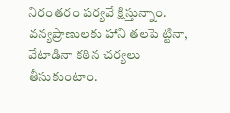నిరంతరం పర్యవే క్షిస్తున్నాం. వన్యప్రాణులకు హాని తలపె ట్టినా, వేటాడినా కఠిన చర్యలు తీసుకుంటాం.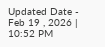Updated Date - Feb 19 , 2026 | 10:52 PM